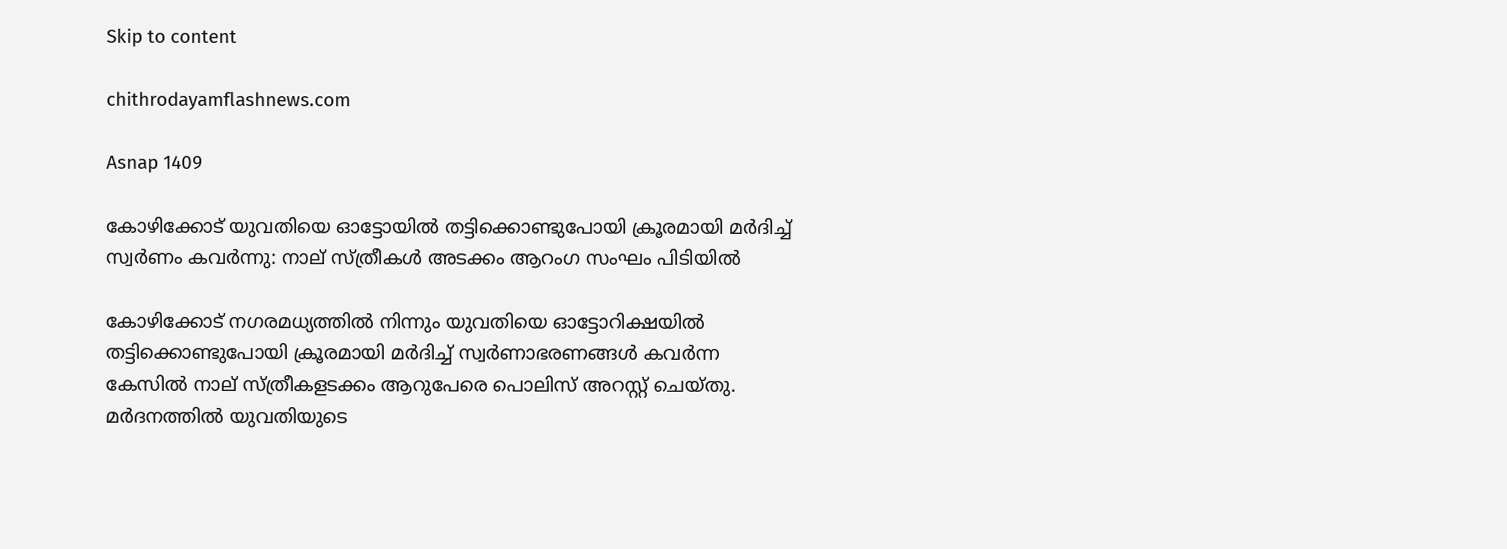Skip to content

chithrodayamflashnews.com

Asnap 1409

കോഴിക്കോട് യുവതിയെ ഓട്ടോയിൽ തട്ടിക്കൊണ്ടുപോയി ക്രൂരമായി മർദിച്ച് സ്വർണം കവർന്നു: നാല് സ്ത്രീകൾ അടക്കം ആറംഗ സംഘം പിടിയിൽ

കോഴിക്കോട് നഗരമധ്യത്തിൽ നിന്നും യുവതിയെ ഓട്ടോറിക്ഷയിൽ തട്ടിക്കൊണ്ടുപോയി ക്രൂരമായി മർദിച്ച് സ്വർണാഭരണങ്ങൾ കവർന്ന കേസിൽ നാല് സ്ത്രീകളടക്കം ആറുപേരെ പൊലിസ് അറസ്റ്റ് ചെയ്തു. മർദനത്തിൽ യുവതിയുടെ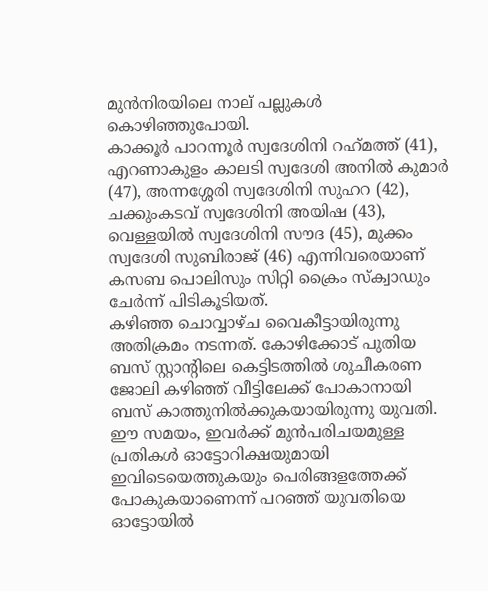മുൻനിരയിലെ നാല് പല്ലുകൾ കൊഴിഞ്ഞുപോയി.
കാക്കൂർ പാറന്നൂർ സ്വദേശിനി റഹ്‌മത്ത് (41), എറണാകുളം കാലടി സ്വദേശി അനിൽ കുമാർ (47), അന്നശ്ശേരി സ്വദേശിനി സുഹറ (42), ചക്കുംകടവ് സ്വദേശിനി അയിഷ (43), വെള്ളയിൽ സ്വദേശിനി സൗദ (45), മുക്കം സ്വദേശി സുബിരാജ് (46) എന്നിവരെയാണ് കസബ പൊലിസും സിറ്റി ക്രൈം സ്ക്വാഡും ചേർന്ന് പിടികൂടിയത്.
കഴിഞ്ഞ ചൊവ്വാഴ്ച വൈകീട്ടായിരുന്നു അതിക്രമം നടന്നത്. കോഴിക്കോട് പുതിയ ബസ് സ്റ്റാന്റിലെ കെട്ടിടത്തിൽ ശുചീകരണ ജോലി കഴിഞ്ഞ് വീട്ടിലേക്ക് പോകാനായി ബസ് കാത്തുനിൽക്കുകയായിരുന്നു യുവതി. ഈ സമയം, ഇവർക്ക് മുൻപരിചയമുള്ള പ്രതികൾ ഓട്ടോറിക്ഷയുമായി ഇവിടെയെത്തുകയും പെരിങ്ങളത്തേക്ക് പോകുകയാണെന്ന് പറഞ്ഞ് യുവതിയെ ഓട്ടോയിൽ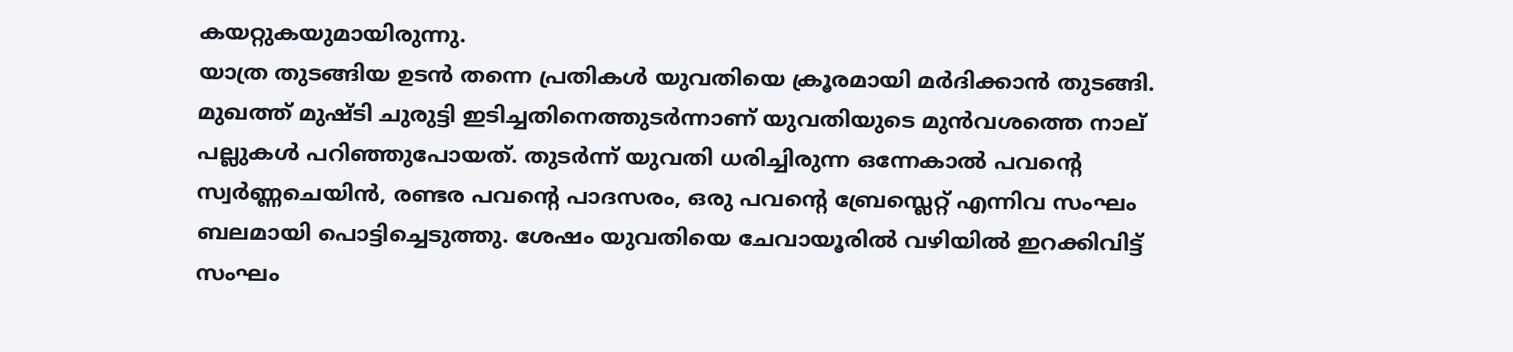കയറ്റുകയുമായിരുന്നു.
യാത്ര തുടങ്ങിയ ഉടൻ തന്നെ പ്രതികൾ യുവതിയെ ക്രൂരമായി മർദിക്കാൻ തുടങ്ങി. മുഖത്ത് മുഷ്ടി ചുരുട്ടി ഇടിച്ചതിനെത്തുടർന്നാണ് യുവതിയുടെ മുൻവശത്തെ നാല് പല്ലുകൾ പറിഞ്ഞുപോയത്. തുടർന്ന് യുവതി ധരിച്ചിരുന്ന ഒന്നേകാൽ പവന്റെ സ്വർണ്ണചെയിൻ, രണ്ടര പവന്റെ പാദസരം, ഒരു പവന്റെ ബ്രേസ്ലെറ്റ് എന്നിവ സംഘം ബലമായി പൊട്ടിച്ചെടുത്തു. ശേഷം യുവതിയെ ചേവായൂരിൽ വഴിയിൽ ഇറക്കിവിട്ട് സംഘം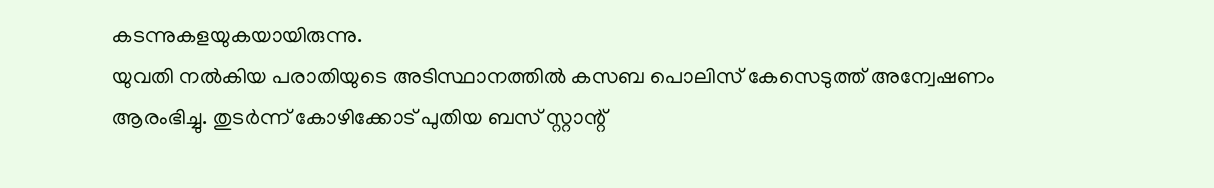കടന്നുകളയുകയായിരുന്നു.
യുവതി നൽകിയ പരാതിയുടെ അടിസ്ഥാനത്തിൽ കസബ പൊലിസ് കേസെടുത്ത് അന്വേഷണം ആരംഭിച്ചു. തുടർന്ന് കോഴിക്കോട് പുതിയ ബസ് സ്റ്റാന്റ്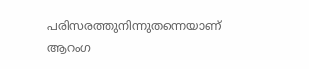പരിസരത്തുനിന്നുതന്നെയാണ് ആറംഗ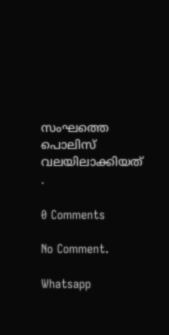സംഘത്തെ പൊലിസ്
വലയിലാക്കിയത് .

0 Comments

No Comment.

Whatsapp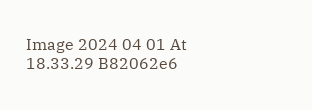Image 2024 04 01 At 18.33.29 B82062e6